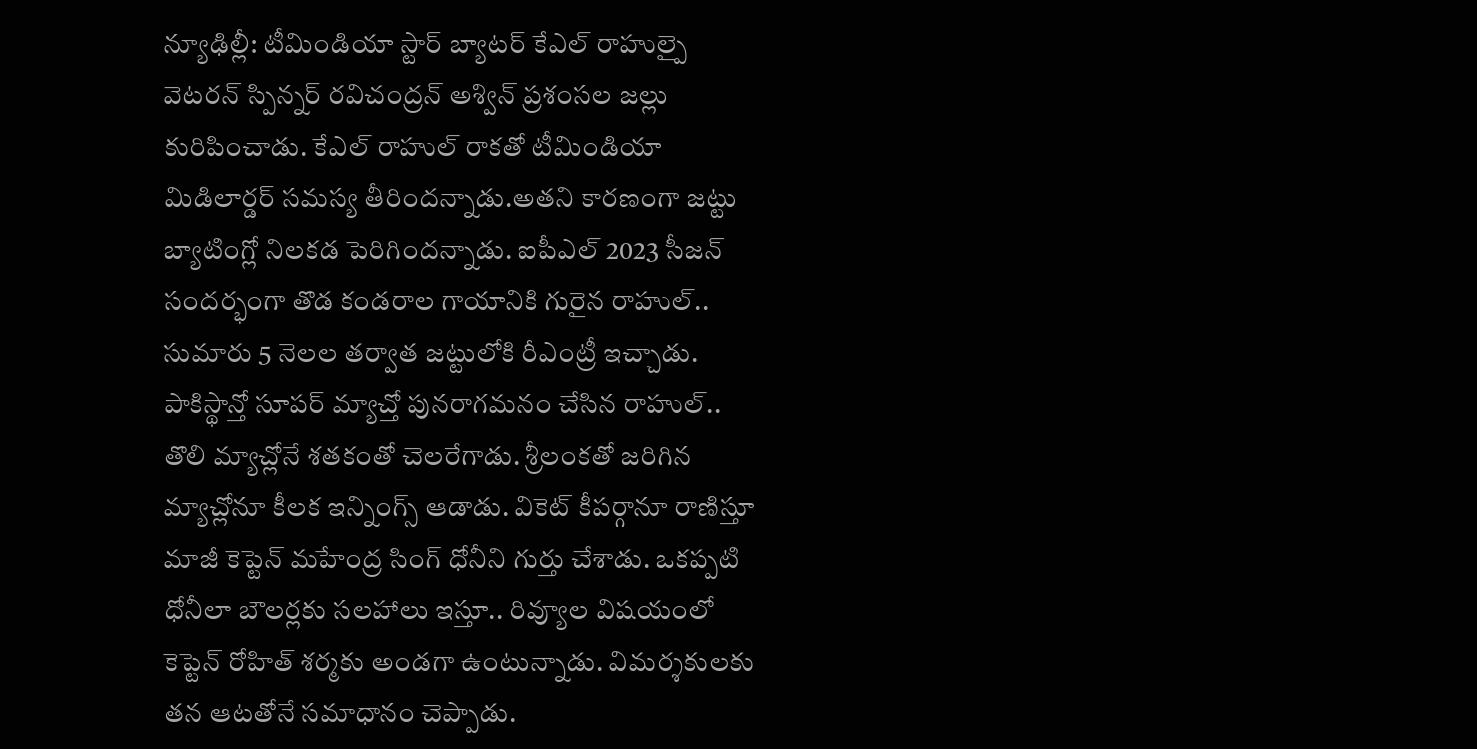న్యూఢిల్లీ: టీమిండియా స్టార్ బ్యాటర్ కేఎల్ రాహుల్పై వెటరన్ స్పిన్నర్ రవిచంద్రన్ అశ్విన్ ప్రశంసల జల్లు కురిపించాడు. కేఎల్ రాహుల్ రాకతో టీమిండియా మిడిలార్డర్ సమస్య తీరిందన్నాడు.అతని కారణంగా జట్టు బ్యాటింగ్లో నిలకడ పెరిగిందన్నాడు. ఐపీఎల్ 2023 సీజన్ సందర్భంగా తొడ కండరాల గాయానికి గురైన రాహుల్.. సుమారు 5 నెలల తర్వాత జట్టులోకి రీఎంట్రీ ఇచ్చాడు.
పాకిస్థాన్తో సూపర్ మ్యాచ్తో పునరాగమనం చేసిన రాహుల్.. తొలి మ్యాచ్లోనే శతకంతో చెలరేగాడు. శ్రీలంకతో జరిగిన మ్యాచ్లోనూ కీలక ఇన్నింగ్స్ ఆడాడు. వికెట్ కీపర్గానూ రాణిస్తూ మాజీ కెప్టెన్ మహేంద్ర సింగ్ ధోనీని గుర్తు చేశాడు. ఒకప్పటి ధోనీలా బౌలర్లకు సలహాలు ఇస్తూ.. రివ్యూల విషయంలో కెప్టెన్ రోహిత్ శర్మకు అండగా ఉంటున్నాడు. విమర్శకులకు తన ఆటతోనే సమాధానం చెప్పాడు.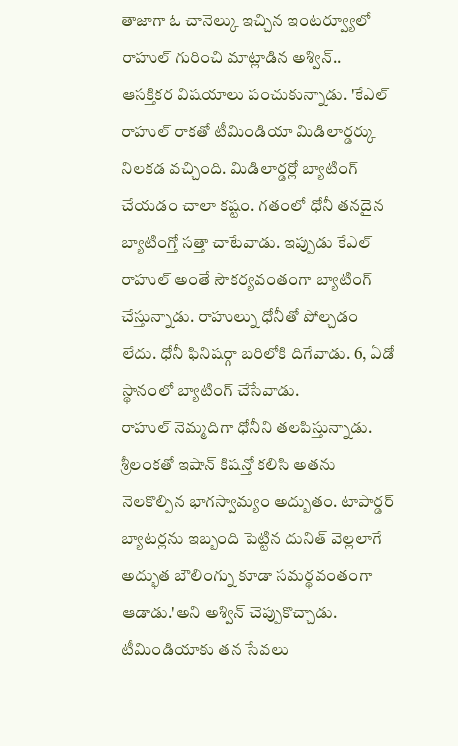తాజాగా ఓ చానెల్కు ఇచ్చిన ఇంటర్వ్యూలో రాహుల్ గురించి మాట్లాడిన అశ్విన్.. ఆసక్తికర విషయాలు పంచుకున్నాడు. 'కేఎల్ రాహుల్ రాకతో టీమిండియా మిడిలార్డర్కు నిలకడ వచ్చింది. మిడిలార్డర్లో బ్యాటింగ్ చేయడం చాలా కష్టం. గతంలో ధోనీ తనదైన బ్యాటింగ్తో సత్తా చాటేవాడు. ఇప్పుడు కేఎల్ రాహుల్ అంతే సౌకర్యవంతంగా బ్యాటింగ్ చేస్తున్నాడు. రాహుల్ను ధోనీతో పోల్చడం లేదు. ధోనీ ఫినిషర్గా బరిలోకి దిగేవాడు. 6, ఏడో స్థానంలో బ్యాటింగ్ చేసేవాడు.
రాహుల్ నెమ్మదిగా ధోనీని తలపిస్తున్నాడు. శ్రీలంకతో ఇషాన్ కిషన్తో కలిసి అతను నెలకొల్పిన భాగస్వామ్యం అద్బుతం. టాపార్డర్ బ్యాటర్లను ఇబ్బంది పెట్టిన దునిత్ వెల్లలాగే అద్భుత బౌలింగ్ను కూడా సమర్థవంతంగా ఆడాడు.'అని అశ్విన్ చెప్పుకొచ్చాడు.
టీమిండియాకు తన సేవలు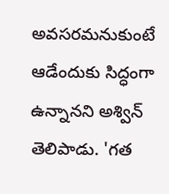అవసరమనుకుంటే ఆడేందుకు సిద్ధంగా ఉన్నానని అశ్విన్ తెలిపాడు. 'గత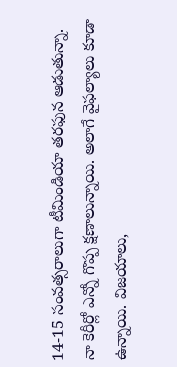14-15 సంవత్సరాలుగా టీమిండియా తరఫున ఆడుతున్నా. నా కెరీర్లో ఎన్నో గొప్ప క్షణాలున్నాయి. అలాగే వైఫల్యాలు కూడా ఉన్నాయి. విజయాలు,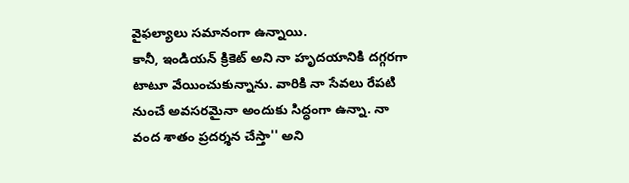వైఫల్యాలు సమానంగా ఉన్నాయి.
కానీ, ఇండియన్ క్రికెట్ అని నా హృదయానికి దగ్గరగా టాటూ వేయించుకున్నాను. వారికి నా సేవలు రేపటి నుంచే అవసరమైనా అందుకు సిద్ధంగా ఉన్నా. నా వంద శాతం ప్రదర్శన చేస్తా'' అని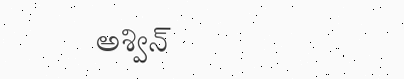అశ్విన్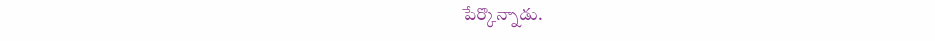పేర్కొన్నాడు.